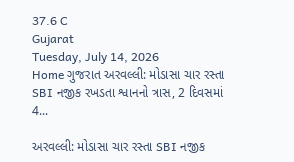37.6 C
Gujarat
Tuesday, July 14, 2026
Home ગુજરાત અરવલ્લી: મોડાસા ચાર રસ્તા SBI નજીક રખડતા શ્વાનનો ત્રાસ, 2 દિવસમાં 4...

અરવલ્લી: મોડાસા ચાર રસ્તા SBI નજીક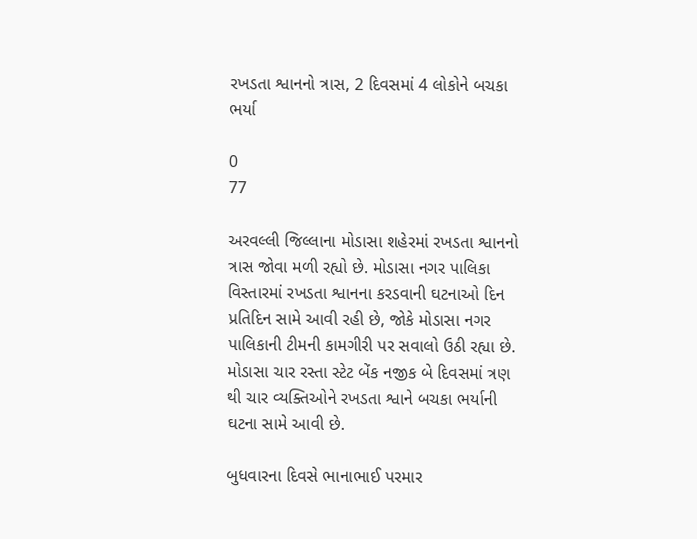રખડતા શ્વાનનો ત્રાસ, 2 દિવસમાં 4 લોકોને બચકા ભર્યા

0
77

અરવલ્લી જિલ્લાના મોડાસા શહેરમાં રખડતા શ્વાનનો ત્રાસ જોવા મળી રહ્યો છે. મોડાસા નગર પાલિકા વિસ્તારમાં રખડતા શ્વાનના કરડવાની ઘટનાઓ દિન પ્રતિદિન સામે આવી રહી છે, જોકે મોડાસા નગર પાલિકાની ટીમની કામગીરી પર સવાલો ઉઠી રહ્યા છે. મોડાસા ચાર રસ્તા સ્ટેટ બેંક નજીક બે દિવસમાં ત્રણ થી ચાર વ્યક્તિઓને રખડતા શ્વાને બચકા ભર્યાની ઘટના સામે આવી છે.

બુધવારના દિવસે ભાનાભાઈ પરમાર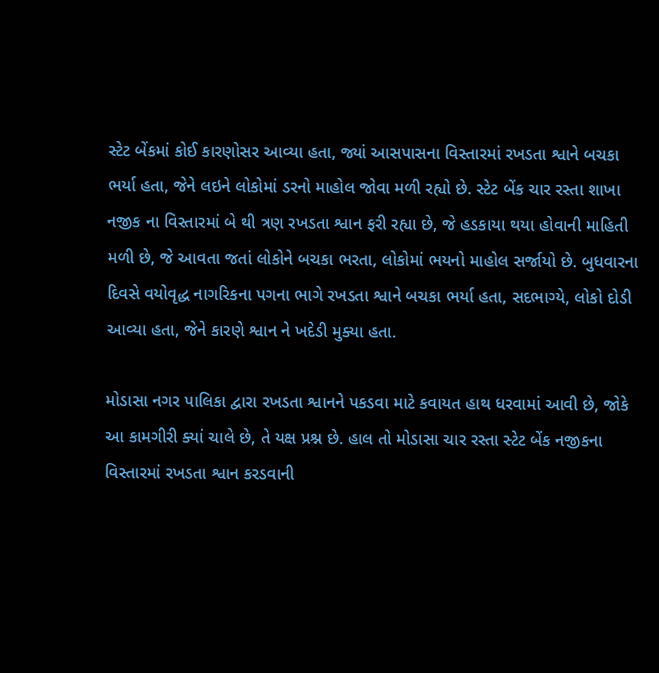સ્ટેટ બેંકમાં કોઈ કારણોસર આવ્યા હતા, જ્યાં આસપાસના વિસ્તારમાં રખડતા શ્વાને બચકા ભર્યા હતા, જેને લઇને લોકોમાં ડરનો માહોલ જોવા મળી રહ્યો છે. સ્ટેટ બેંક ચાર રસ્તા શાખા નજીક ના વિસ્તારમાં બે થી ત્રણ રખડતા શ્વાન ફરી રહ્યા છે, જે હડકાયા થયા હોવાની માહિતી મળી છે, જે આવતા જતાં લોકોને બચકા ભરતા, લોકોમાં ભયનો માહોલ સર્જાયો છે. બુધવારના દિવસે વયોવૃદ્ધ નાગરિકના પગના ભાગે રખડતા શ્વાને બચકા ભર્યા હતા, સદભાગ્યે, લોકો દોડી આવ્યા હતા, જેને કારણે શ્વાન ને ખદેડી મુક્યા હતા.

મોડાસા નગર પાલિકા દ્વારા રખડતા શ્વાનને પકડવા માટે કવાયત હાથ ધરવામાં આવી છે, જોકે આ કામગીરી ક્યાં ચાલે છે, તે યક્ષ પ્રશ્ન છે. હાલ તો મોડાસા ચાર રસ્તા સ્ટેટ બેંક નજીકના વિસ્તારમાં રખડતા શ્વાન કરડવાની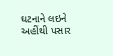ઘટનાને લઇને અહીંથી પસાર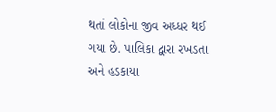થતાં લોકોના જીવ અધ્ધર થઈ ગયા છે. પાલિકા દ્વારા રખડતા અને હડકાયા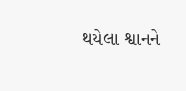થયેલા શ્વાનને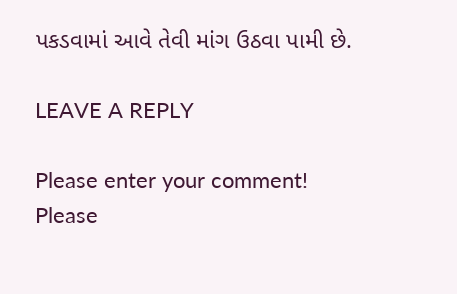પકડવામાં આવે તેવી માંગ ઉઠવા પામી છે.

LEAVE A REPLY

Please enter your comment!
Please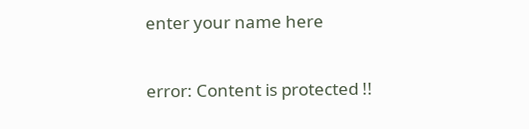enter your name here

error: Content is protected !!